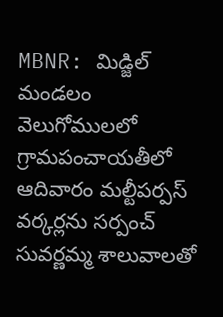MBNR: మిడ్జిల్ మండలం వెలుగోములలో గ్రామపంచాయతీలో ఆదివారం మల్టీపర్పస్ వర్కర్లను సర్పంచ్ సువర్ణమ్మ శాలువాలతో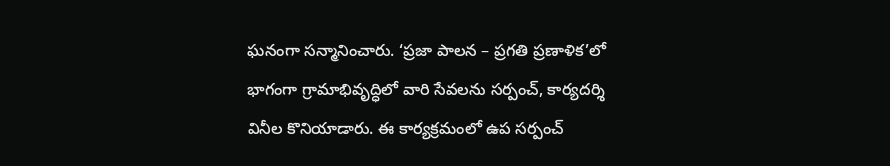ఘనంగా సన్మానించారు. ‘ప్రజా పాలన – ప్రగతి ప్రణాళిక’లో భాగంగా గ్రామాభివృద్ధిలో వారి సేవలను సర్పంచ్, కార్యదర్శి వినీల కొనియాడారు. ఈ కార్యక్రమంలో ఉప సర్పంచ్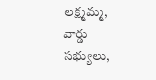లక్ష్మమ్మ, వార్డు సభ్యులు,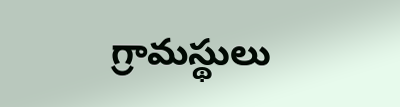గ్రామస్థులు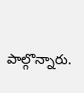పాల్గొన్నారు.